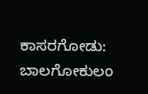ಕಾಸರಗೋಡು: ಬಾಲಗೋಕುಲಂ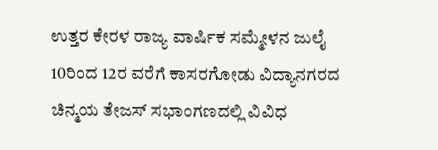ಉತ್ತರ ಕೇರಳ ರಾಜ್ಯ ವಾರ್ಷಿಕ ಸಮ್ಮೇಳನ ಜುಲೈ 10ರಿಂದ 12ರ ವರೆಗೆ ಕಾಸರಗೋಡು ವಿದ್ಯಾನಗರದ ಚಿನ್ಮಯ ತೇಜಸ್ ಸಭಾಂಗಣದಲ್ಲಿ ವಿವಿಧ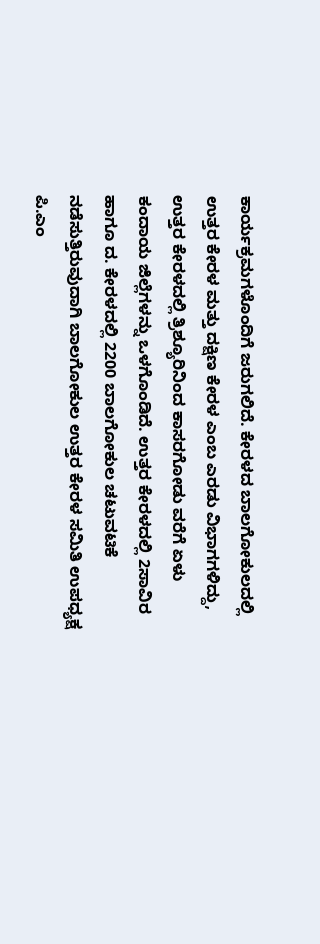ಕಾರ್ಯಕ್ರಮಗಳೊಂದಿಗೆ ಜರುಗಲಿದೆ. ಕೇರಳದ ಬಾಲಗೋಕುಲದಲ್ಲಿ ಉತ್ತರ ಕೇರಳ ಮತ್ತು ದಕ್ಷಿಣ ಕೇರಳ ಎಂಬ ಎರಡು ವಿಭಾಗಗಳಿದ್ದು, ಉತ್ತರ ಕೇರಳದಲ್ಲಿ ತ್ರಿಶ್ಯೂರಿನಿಂದ ಕಾಸರಗೋಡು ವರೆಗೆ ಏಳು ಕಂದಾಯ ಜಿಲ್ಲೆಗಳನ್ನು ಒಳಗೊಂಡಿದೆ. ಉತ್ತರ ಕೇರಳದಲ್ಲಿ 2ಸಾವಿರ ಹಾಗೂ ದ. ಕೇರಳದಲ್ಲಿ 2200 ಬಾಲಗೋಕುಲ ಚಟುವಟಿಕೆ ನಡೆಸುತ್ತಿರುವುದಾಗಿ ಬಾಲಗೋಕುಲ ಉತ್ತರ ಕೇರಳ ಸಮಿತಿ ಉಪಧ್ಯಕ್ಷ ಪಿ.ಎಂ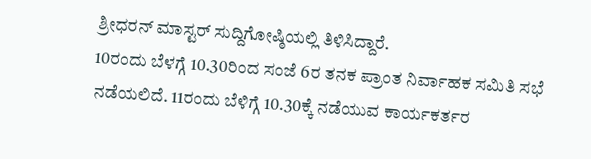ಶ್ರೀಧರನ್ ಮಾಸ್ಟರ್ ಸುದ್ದಿಗೋಷ್ಠಿಯಲ್ಲಿ ತಿಳಿಸಿದ್ದಾರೆ.
10ರಂದು ಬೆಳಗ್ಗೆ 10.30ರಿಂದ ಸಂಜೆ 6ರ ತನಕ ಪ್ರಾಂತ ನಿರ್ವಾಹಕ ಸಮಿತಿ ಸಭೆ ನಡೆಯಲಿದೆ. 11ರಂದು ಬೆಳಿಗ್ಗೆ 10.30ಕ್ಕೆ ನಡೆಯುವ ಕಾರ್ಯಕರ್ತರ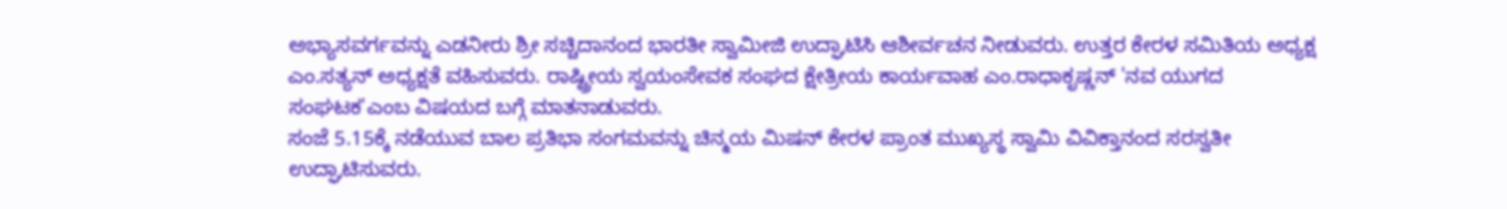ಅಭ್ಯಾಸವರ್ಗವನ್ನು ಎಡನೀರು ಶ್ರೀ ಸಚ್ಚಿದಾನಂದ ಭಾರತೀ ಸ್ವಾಮೀಜಿ ಉದ್ಘಾಟಿಸಿ ಆಶೀರ್ವಚನ ನೀಡುವರು. ಉತ್ತರ ಕೇರಳ ಸಮಿತಿಯ ಅಧ್ಯಕ್ಷ ಎಂ.ಸತ್ಯನ್ ಅಧ್ಯಕ್ಷತೆ ವಹಿಸುವರು. ರಾಷ್ಟ್ರೀಯ ಸ್ವಯಂಸೇವಕ ಸಂಘದ ಕ್ಷೇತ್ರೀಯ ಕಾರ್ಯವಾಹ ಎಂ.ರಾಧಾಕೃಷ್ಣನ್ 'ನವ ಯುಗದ ಸಂಘಟಕ'ಎಂಬ ವಿಷಯದ ಬಗ್ಗೆ ಮಾತನಾಡುವರು.
ಸಂಜೆ 5.15ಕ್ಕೆ ನಡೆಯುವ ಬಾಲ ಪ್ರತಿಭಾ ಸಂಗಮವನ್ನು ಚಿನ್ಮಯ ಮಿಷನ್ ಕೇರಳ ಪ್ರಾಂತ ಮುಖ್ಯಸ್ಥ ಸ್ವಾಮಿ ವಿವಿಕ್ತಾನಂದ ಸರಸ್ವತೀ ಉದ್ಘಾಟಿಸುವರು.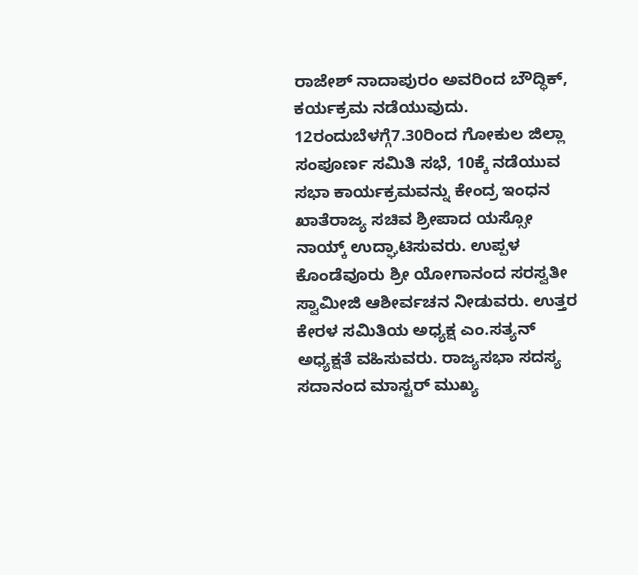ರಾಜೇಶ್ ನಾದಾಪುರಂ ಅವರಿಂದ ಬೌದ್ಧಿಕ್, ಕರ್ಯಕ್ರಮ ನಡೆಯುವುದು. 12ರಂದುಬೆಳಗ್ಗೆ7.30ರಿಂದ ಗೋಕುಲ ಜಿಲ್ಲಾ ಸಂಪೂರ್ಣ ಸಮಿತಿ ಸಭೆ, 10ಕ್ಕೆ ನಡೆಯುವ ಸಭಾ ಕಾರ್ಯಕ್ರಮವನ್ನು ಕೇಂದ್ರ ಇಂಧನ ಖಾತೆರಾಜ್ಯ ಸಚಿವ ಶ್ರೀಪಾದ ಯಸ್ಸೋ ನಾಯ್ಕ್ ಉದ್ಘಾಟಿಸುವರು. ಉಪ್ಪಳ ಕೊಂಡೆವೂರು ಶ್ರೀ ಯೋಗಾನಂದ ಸರಸ್ವತೀ ಸ್ವಾಮೀಜಿ ಆಶೀರ್ವಚನ ನೀಡುವರು. ಉತ್ತರ ಕೇರಳ ಸಮಿತಿಯ ಅಧ್ಯಕ್ಷ ಎಂ.ಸತ್ಯನ್ ಅಧ್ಯಕ್ಷತೆ ವಹಿಸುವರು. ರಾಜ್ಯಸಭಾ ಸದಸ್ಯ ಸದಾನಂದ ಮಾಸ್ಟರ್ ಮುಖ್ಯ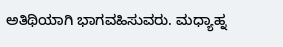ಅತಿಥಿಯಾಗಿ ಭಾಗವಹಿಸುವರು. ಮಧ್ಯಾಹ್ನ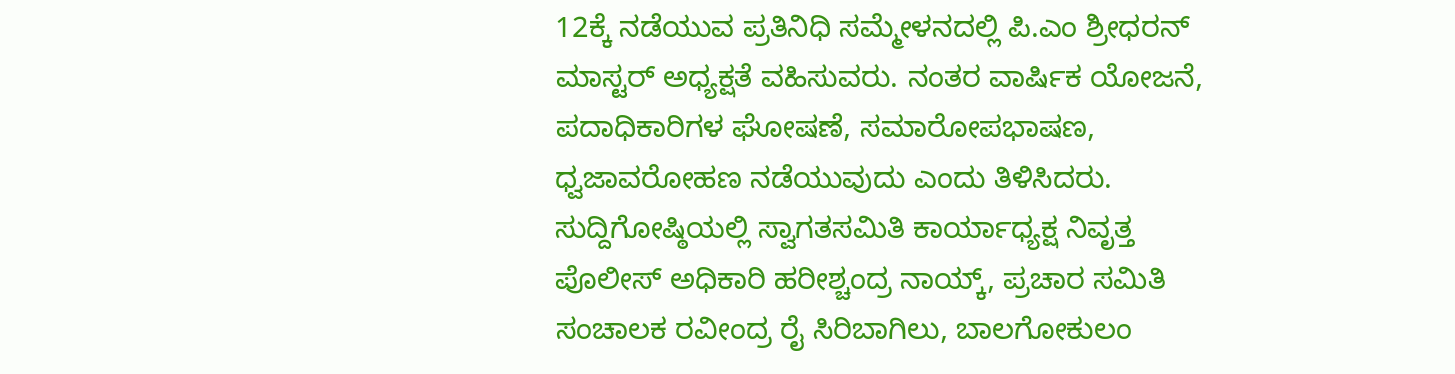12ಕ್ಕೆ ನಡೆಯುವ ಪ್ರತಿನಿಧಿ ಸಮ್ಮೇಳನದಲ್ಲಿ ಪಿ.ಎಂ ಶ್ರೀಧರನ್ ಮಾಸ್ಟರ್ ಅಧ್ಯಕ್ಷತೆ ವಹಿಸುವರು. ನಂತರ ವಾರ್ಷಿಕ ಯೋಜನೆ, ಪದಾಧಿಕಾರಿಗಳ ಘೋಷಣೆ, ಸಮಾರೋಪಭಾಷಣ, ಧ್ವಜಾವರೋಹಣ ನಡೆಯುವುದು ಎಂದು ತಿಳಿಸಿದರು.
ಸುದ್ದಿಗೋಷ್ಠಿಯಲ್ಲಿ ಸ್ವಾಗತಸಮಿತಿ ಕಾರ್ಯಾಧ್ಯಕ್ಷ ನಿವೃತ್ತ ಪೊಲೀಸ್ ಅಧಿಕಾರಿ ಹರೀಶ್ಚಂದ್ರ ನಾಯ್ಕ್, ಪ್ರಚಾರ ಸಮಿತಿ ಸಂಚಾಲಕ ರವೀಂದ್ರ ರೈ ಸಿರಿಬಾಗಿಲು, ಬಾಲಗೋಕುಲಂ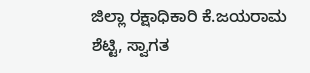ಜಿಲ್ಲಾ ರಕ್ಷಾಧಿಕಾರಿ ಕೆ.ಜಯರಾಮ ಶೆಟ್ಟಿ, ಸ್ವಾಗತ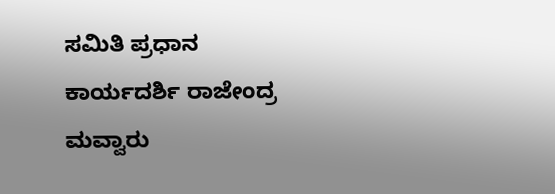ಸಮಿತಿ ಪ್ರಧಾನ ಕಾರ್ಯದರ್ಶಿ ರಾಜೇಂದ್ರ ಮವ್ವಾರು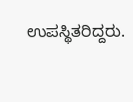ಉಪಸ್ಥಿತರಿದ್ದರು.